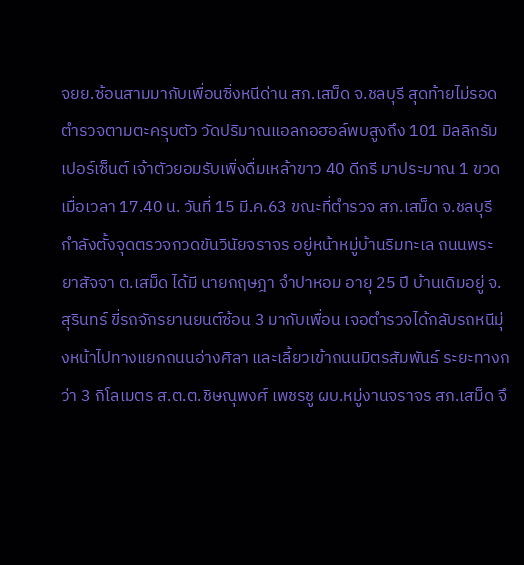จยย.ซ้อนสามมากับเพื่อนซิ่งหนีด่าน สภ.เสม็ด จ.ชลบุรี สุดท้ายไม่รอด ตำรวจตามตะครุบตัว วัดปริมาณแอลกอฮอล์พบสูงถึง 101 มิลลิกรัมเปอร์เซ็นต์ เจ้าตัวยอมรับเพิ่งดื่มเหล้าขาว 40 ดีกรี มาประมาณ 1 ขวด
เมื่อเวลา 17.40 น. วันที่ 15 มี.ค.63 ขณะที่ตำรวจ สภ.เสม็ด จ.ชลบุรี กำลังตั้งจุดตรวจกวดขันวินัยจราจร อยู่หน้าหมู่บ้านริมทะเล ถนนพระยาสัจจา ต.เสม็ด ได้มี นายกฤษฎา จำปาหอม อายุ 25 ปี บ้านเดิมอยู่ จ.สุรินทร์ ขี่รถจักรยานยนต์ซ้อน 3 มากับเพื่อน เจอตำรวจได้กลับรถหนีมุ่งหน้าไปทางแยกถนนอ่างศิลา และเลี้ยวเข้าถนนมิตรสัมพันธ์ ระยะทางกว่า 3 กิโลเมตร ส.ต.ต.ชิษณุพงศ์ เพชรชู ผบ.หมู่งานจราจร สภ.เสม็ด จึ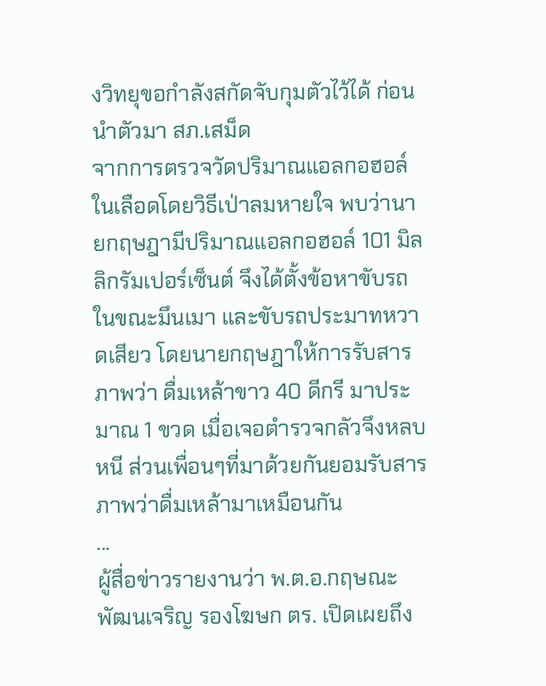งวิทยุขอกำลังสกัดจับกุมตัวไว้ได้ ก่อนนำตัวมา สภ.เสม็ด
จากการตรวจวัดปริมาณแอลกอฮอล์ในเลือดโดยวิธีเป่าลมหายใจ พบว่านายกฤษฎามีปริมาณแอลกอฮอล์ 101 มิลลิกรัมเปอร์เซ็นต์ จึงได้ตั้งข้อหาขับรถในขณะมึนเมา และขับรถประมาทหวาดเสียว โดยนายกฤษฎาให้การรับสารภาพว่า ดื่มเหล้าขาว 40 ดีกรี มาประมาณ 1 ขวด เมื่อเจอตำรวจกลัวจึงหลบหนี ส่วนเพื่อนๆที่มาด้วยกันยอมรับสารภาพว่าดื่มเหล้ามาเหมือนกัน
...
ผู้สื่อข่าวรายงานว่า พ.ต.อ.กฤษณะ พัฒนเจริญ รองโฆษก ตร. เปิดเผยถึง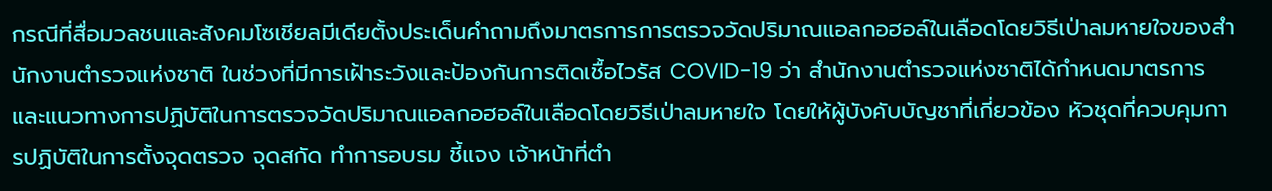กรณีที่สื่อมวลชนและสังคมโซเชียลมีเดียตั้งประเด็นคำถามถึงมาตรการการตรวจวัดปริมาณแอลกอฮอล์ในเลือดโดยวิธีเป่าลมหายใจของสำนักงานตำรวจแห่งชาติ ในช่วงที่มีการเฝ้าระวังและป้องกันการติดเชื้อไวรัส COVID-19 ว่า สำนักงานตำรวจแห่งชาติได้กำหนดมาตรการและแนวทางการปฏิบัติในการตรวจวัดปริมาณแอลกอฮอล์ในเลือดโดยวิธีเป่าลมหายใจ โดยให้ผู้บังคับบัญชาที่เกี่ยวข้อง หัวชุดที่ควบคุมการปฏิบัติในการตั้งจุดตรวจ จุดสกัด ทำการอบรม ชี้แจง เจ้าหน้าที่ตำ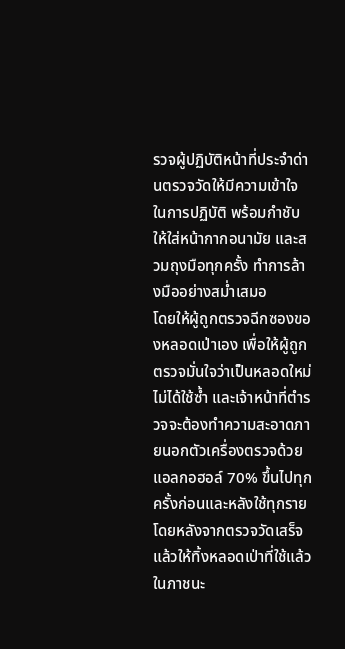รวจผู้ปฏิบัติหน้าที่ประจำด่านตรวจวัดให้มีความเข้าใจในการปฏิบัติ พร้อมกำชับให้ใส่หน้ากากอนามัย และสวมถุงมือทุกครั้ง ทำการล้างมืออย่างสม่ำเสมอ
โดยให้ผู้ถูกตรวจฉีกซองของหลอดเป่าเอง เพื่อให้ผู้ถูกตรวจมั่นใจว่าเป็นหลอดใหม่ ไม่ได้ใช้ซ้ำ และเจ้าหน้าที่ตำรวจจะต้องทำความสะอาดภายนอกตัวเครื่องตรวจด้วยแอลกอฮอล์ 70% ขึ้นไปทุกครั้งก่อนและหลังใช้ทุกราย โดยหลังจากตรวจวัดเสร็จแล้วให้ทิ้งหลอดเป่าที่ใช้แล้วในภาชนะ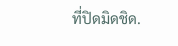ที่ปิดมิดชิด.